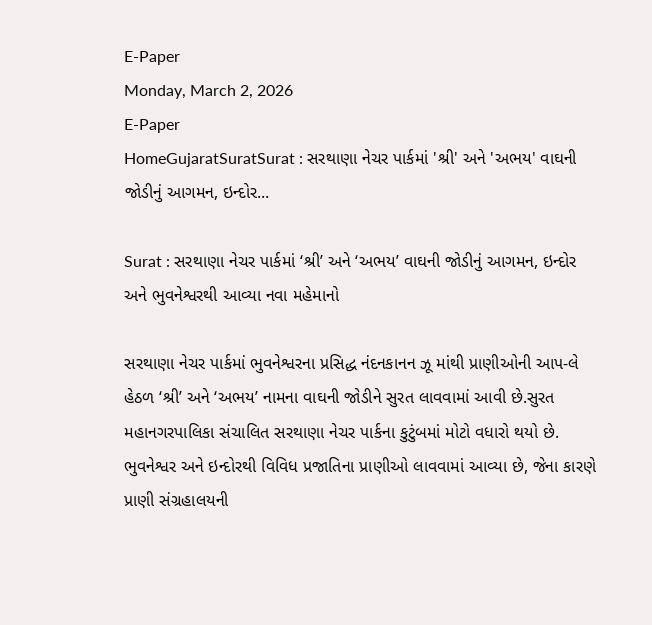E-Paper
Monday, March 2, 2026
E-Paper
HomeGujaratSuratSurat : સરથાણા નેચર પાર્કમાં 'શ્રી' અને 'અભય' વાઘની જોડીનું આગમન, ઇન્દોર...

Surat : સરથાણા નેચર પાર્કમાં ‘શ્રી’ અને ‘અભય’ વાઘની જોડીનું આગમન, ઇન્દોર અને ભુવનેશ્વરથી આવ્યા નવા મહેમાનો

સરથાણા નેચર પાર્કમાં ભુવનેશ્વરના પ્રસિદ્ધ નંદનકાનન ઝૂ માંથી પ્રાણીઓની આપ-લે હેઠળ ‘શ્રી’ અને ‘અભય’ નામના વાઘની જોડીને સુરત લાવવામાં આવી છે.સુરત મહાનગરપાલિકા સંચાલિત સરથાણા નેચર પાર્કના કુટુંબમાં મોટો વધારો થયો છે. ભુવનેશ્વર અને ઇન્દોરથી વિવિધ પ્રજાતિના પ્રાણીઓ લાવવામાં આવ્યા છે, જેના કારણે પ્રાણી સંગ્રહાલયની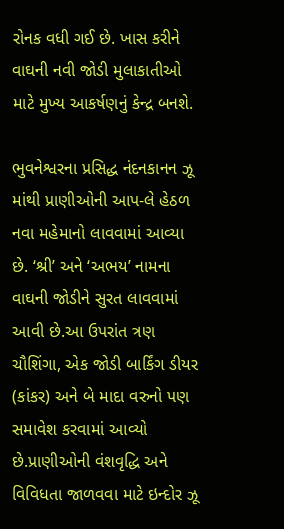રોનક વધી ગઈ છે. ખાસ કરીને વાઘની નવી જોડી મુલાકાતીઓ માટે મુખ્ય આકર્ષણનું કેન્દ્ર બનશે.

ભુવનેશ્વરના પ્રસિદ્ધ નંદનકાનન ઝૂ માંથી પ્રાણીઓની આપ-લે હેઠળ નવા મહેમાનો લાવવામાં આવ્યા છે. ‘શ્રી’ અને ‘અભય’ નામના વાઘની જોડીને સુરત લાવવામાં આવી છે.આ ઉપરાંત ત્રણ ચૌશિંગા, એક જોડી બાર્કિંગ ડીયર (કાંકર) અને બે માદા વરુનો પણ સમાવેશ કરવામાં આવ્યો છે.પ્રાણીઓની વંશવૃદ્ધિ અને વિવિધતા જાળવવા માટે ઇન્દોર ઝૂ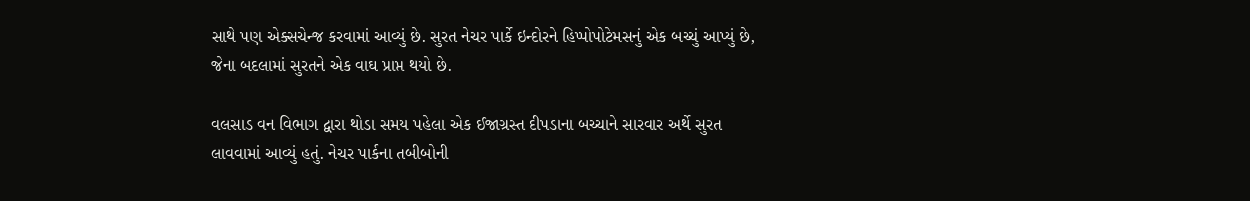સાથે પણ એક્સચેન્જ કરવામાં આવ્યું છે. સુરત નેચર પાર્કે ઇન્દોરને હિપ્પોપોટેમસનું એક બચ્ચું આપ્યું છે, જેના બદલામાં સુરતને એક વાઘ પ્રાપ્ત થયો છે.

વલસાડ વન વિભાગ દ્વારા થોડા સમય પહેલા એક ઈજાગ્રસ્ત દીપડાના બચ્ચાને સારવાર અર્થે સુરત લાવવામાં આવ્યું હતું. નેચર પાર્કના તબીબોની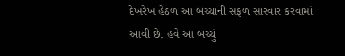દેખરેખ હેઠળ આ બચ્ચાની સફળ સારવાર કરવામાં આવી છે. હવે આ બચ્ચું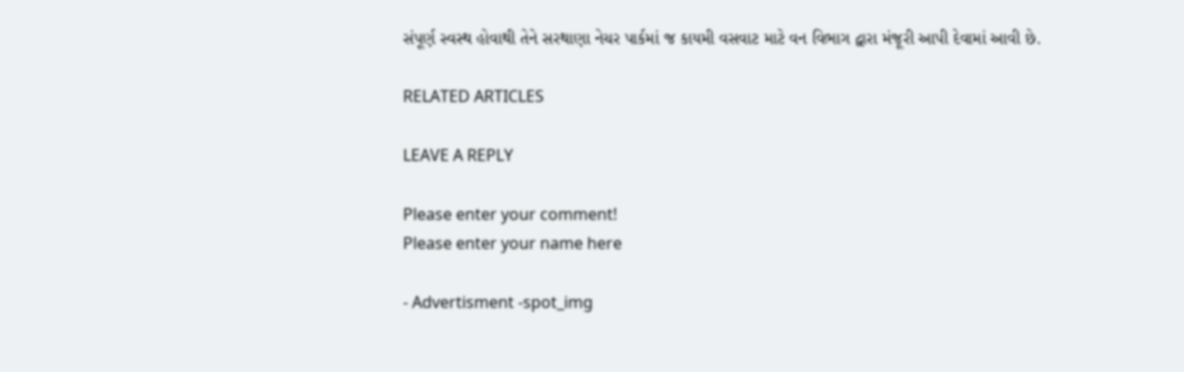સંપૂર્ણ સ્વસ્થ હોવાથી તેને સરથાણા નેચર પાર્કમાં જ કાયમી વસવાટ માટે વન વિભાગ દ્વારા મંજૂરી આપી દેવામાં આવી છે.

RELATED ARTICLES

LEAVE A REPLY

Please enter your comment!
Please enter your name here

- Advertisment -spot_img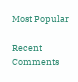Most Popular

Recent Comments